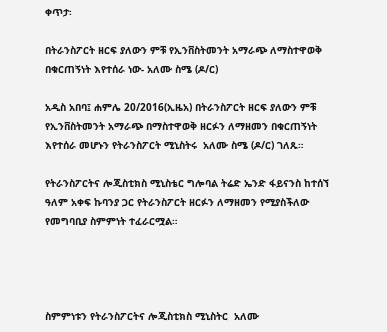ቀጥታ፡

በትራንስፖርት ዘርፍ ያለውን ምቹ የኢንቨስትመንት አማራጭ ለማስተዋወቅ በቁርጠኝነት እየተሰራ ነው- አለሙ ስሜ (ዶ/ር)

አዲስ አበባ፤ ሐምሌ 20/2016(ኢዜአ) በትራንስፖርት ዘርፍ ያለውን ምቹ የኢንቨስትመንት አማራጭ በማስተዋወቅ ዘርፉን ለማዘመን በቁርጠኝነት እየተሰራ መሆኑን የትራንስፖርት ሚኒስትሩ  አለሙ ስሜ (ዶ/ር) ገለጹ።

የትራንስፖርትና ሎጂስቲክስ ሚኒስቴር ግሎባል ትሬድ ኤንድ ፋይናንስ ከተሰኘ ዓለም አቀፍ ኩባንያ ጋር የትራንስፖርት ዘርፉን ለማዘመን የሚያስችለው የመግባቢያ ስምምነት ተፈራርሟል።




ስምምነቱን የትራንስፖርትና ሎጂስቲክስ ሚኒስትር  አለሙ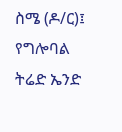ስሜ (ዶ/ር)፤ የግሎባል ትሬድ ኤንድ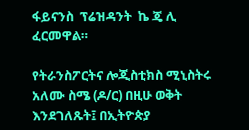ፋይናንስ  ፕሬዝዳንት  ኬ ጄ ሊ ፈርመዋል።

የትራንስፖርትና ሎጂስቲክስ ሚኒስትሩ አለሙ ስሜ (ዶ/ር) በዚሁ ወቅት እንደገለጹት፤ በኢትዮጵያ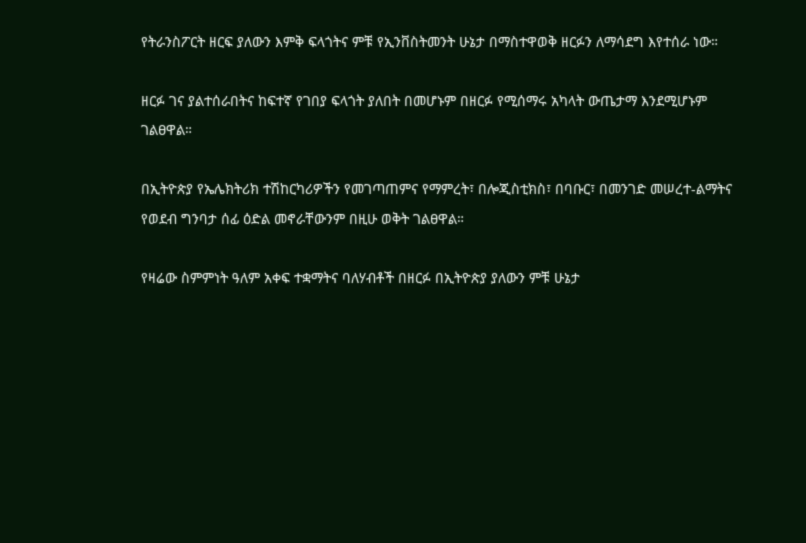የትራንስፖርት ዘርፍ ያለውን እምቅ ፍላጎትና ምቹ የኢንቨስትመንት ሁኔታ በማስተዋወቅ ዘርፉን ለማሳደግ እየተሰራ ነው።

ዘርፉ ገና ያልተሰራበትና ከፍተኛ የገበያ ፍላጎት ያለበት በመሆኑም በዘርፉ የሚሰማሩ አካላት ውጤታማ እንደሚሆኑም ገልፀዋል።

በኢትዮጵያ የኤሌክትሪክ ተሽከርካሪዎችን የመገጣጠምና የማምረት፣ በሎጂስቲክስ፣ በባቡር፣ በመንገድ መሠረተ-ልማትና የወደብ ግንባታ ሰፊ ዕድል መኖራቸውንም በዚሁ ወቅት ገልፀዋል።

የዛሬው ስምምነት ዓለም አቀፍ ተቋማትና ባለሃብቶች በዘርፉ በኢትዮጵያ ያለውን ምቹ ሁኔታ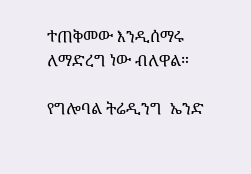ተጠቅመው እንዲሰማሩ ለማድረግ ነው ብለዋል።

የግሎባል ትሬዲንግ  ኤንድ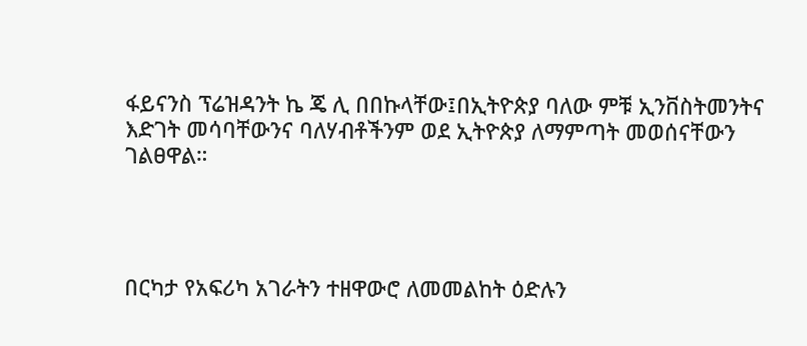ፋይናንስ ፕሬዝዳንት ኬ ጄ ሊ በበኩላቸው፤በኢትዮጵያ ባለው ምቹ ኢንቨስትመንትና እድገት መሳባቸውንና ባለሃብቶችንም ወደ ኢትዮጵያ ለማምጣት መወሰናቸውን ገልፀዋል።




በርካታ የአፍሪካ አገራትን ተዘዋውሮ ለመመልከት ዕድሉን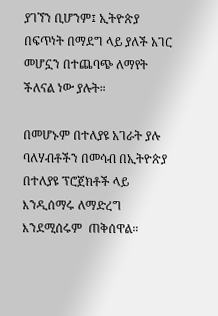ያገኘን ቢሆንም፤ ኢትዮጵያ በፍጥነት በማደግ ላይ ያለች አገር መሆኗን በተጨባጭ ለማየት ችለናል ነው ያሉት።

በመሆኑም በተለያዩ አገራት ያሉ ባለሃብቶችን በመሳብ በኢትዮጵያ በተለያዩ ፕሮጀክቶች ላይ እንዲሰማሩ ለማድረግ እንደሚሰሩም  ጠቅሰዋል።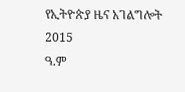የኢትዮጵያ ዜና አገልግሎት
2015
ዓ.ም